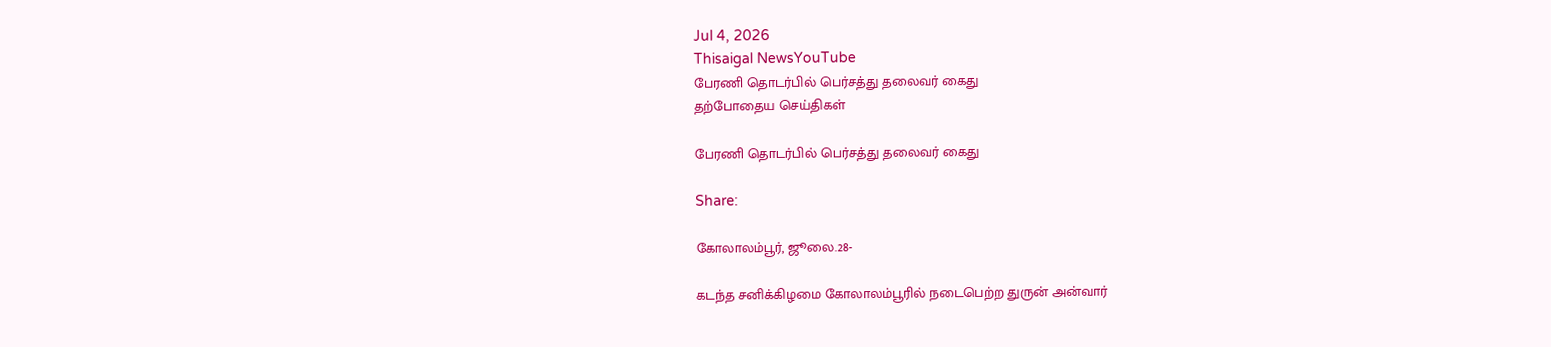Jul 4, 2026
Thisaigal NewsYouTube
பேரணி தொடர்பில் பெர்சத்து தலைவர் கைது
தற்போதைய செய்திகள்

பேரணி தொடர்பில் பெர்சத்து தலைவர் கைது

Share:

கோலாலம்பூர், ஜூலை.28-

கடந்த சனிக்கிழமை கோலாலம்பூரில் நடைபெற்ற துருன் அன்வார்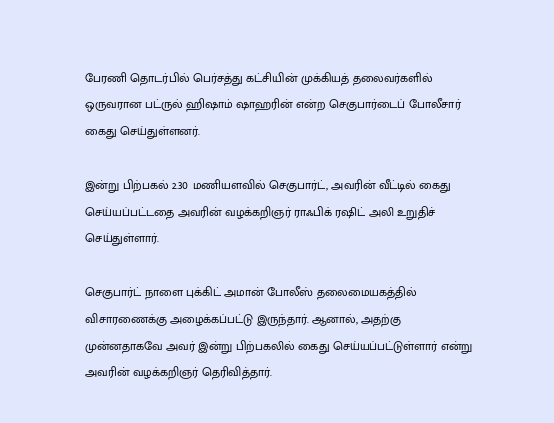பேரணி தொடர்பில் பெர்சத்து கட்சியின் முக்கியத் தலைவர்களில் ஒருவரான பட்ருல் ஹிஷாம் ஷாஹரின் என்ற செகுபார்டைப் போலீசார் கைது செய்துள்ளனர்.

இன்று பிற்பகல் 2.30 மணியளவில் செகுபார்ட், அவரின் வீட்டில் கைது செய்யப்பட்டதை அவரின் வழக்கறிஞர் ராஃபிக் ரஷிட் அலி உறுதிச் செய்துள்ளார்.

செகுபார்ட் நாளை புக்கிட் அமான் போலீஸ் தலைமையகத்தில் விசாரணைக்கு அழைக்கப்பட்டு இருந்தார். ஆனால், அதற்கு முன்னதாகவே அவர் இன்று பிற்பகலில் கைது செய்யப்பட்டுள்ளார் என்று அவரின் வழக்கறிஞர் தெரிவித்தார்.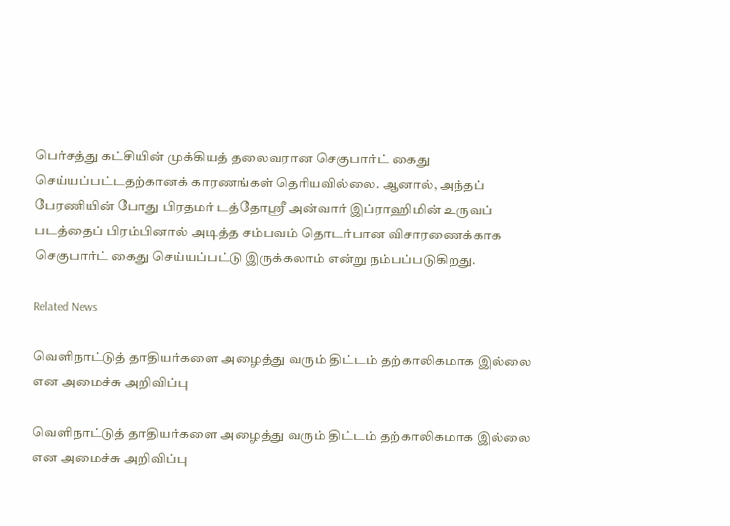பெர்சத்து கட்சியின் முக்கியத் தலைவரான செகுபார்ட் கைது செய்யப்பட்டதற்கானக் காரணங்கள் தெரியவில்லை. ஆனால், அந்தப் பேரணியின் போது பிரதமர் டத்தோஸ்ரீ அன்வார் இப்ராஹிமின் உருவப் படத்தைப் பிரம்பினால் அடித்த சம்பவம் தொடர்பான விசாரணைக்காக செகுபார்ட் கைது செய்யப்பட்டு இருக்கலாம் என்று நம்பப்படுகிறது.

Related News

வெளிநாட்டுத் தாதியர்களை அழைத்து வரும் திட்டம் தற்காலிகமாக இல்லை என அமைச்சு அறிவிப்பு

வெளிநாட்டுத் தாதியர்களை அழைத்து வரும் திட்டம் தற்காலிகமாக இல்லை என அமைச்சு அறிவிப்பு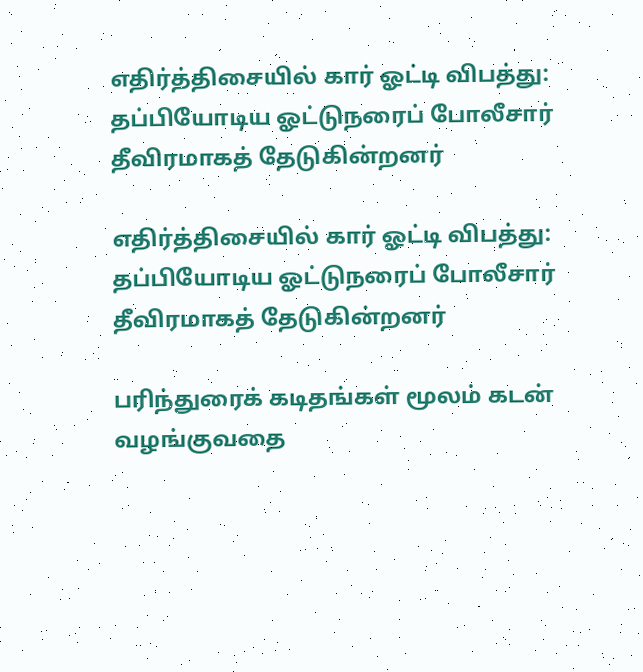எதிர்த்திசையில் கார் ஓட்டி விபத்து: தப்பியோடிய ஓட்டுநரைப் போலீசார் தீவிரமாகத் தேடுகின்றனர்

எதிர்த்திசையில் கார் ஓட்டி விபத்து: தப்பியோடிய ஓட்டுநரைப் போலீசார் தீவிரமாகத் தேடுகின்றனர்

பரிந்துரைக் கடிதங்கள் மூலம் கடன் வழங்குவதை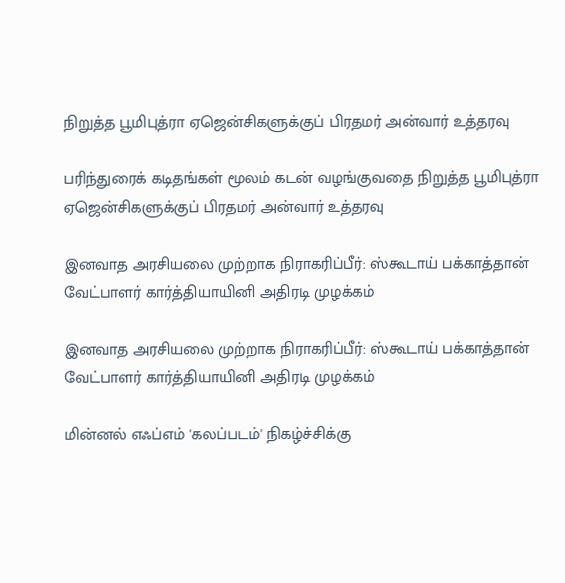நிறுத்த பூமிபுத்ரா ஏஜென்சிகளுக்குப் பிரதமர் அன்வார் உத்தரவு

பரிந்துரைக் கடிதங்கள் மூலம் கடன் வழங்குவதை நிறுத்த பூமிபுத்ரா ஏஜென்சிகளுக்குப் பிரதமர் அன்வார் உத்தரவு

இனவாத அரசியலை முற்றாக நிராகரிப்பீர்: ஸ்கூடாய் பக்காத்தான் வேட்பாளர் கார்த்தியாயினி அதிரடி முழக்கம்

இனவாத அரசியலை முற்றாக நிராகரிப்பீர்: ஸ்கூடாய் பக்காத்தான் வேட்பாளர் கார்த்தியாயினி அதிரடி முழக்கம்

மின்னல் எஃப்எம் 'கலப்படம்' நிகழ்ச்சிக்கு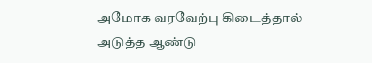அமோக வரவேற்பு கிடைத்தால் அடுத்த ஆண்டு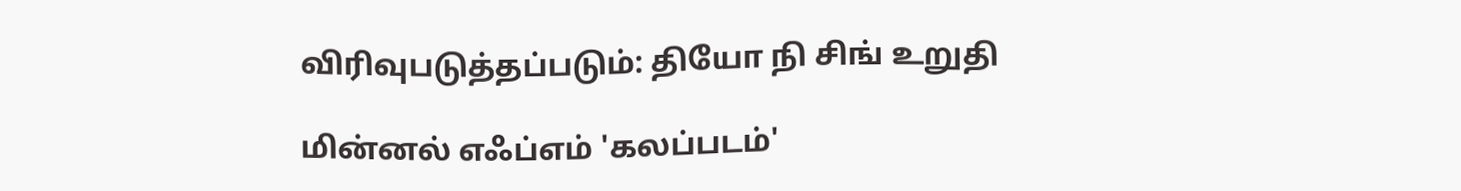விரிவுபடுத்தப்படும்: தியோ நி சிங் உறுதி

மின்னல் எஃப்எம் 'கலப்படம்'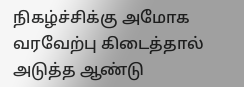நிகழ்ச்சிக்கு அமோக வரவேற்பு கிடைத்தால் அடுத்த ஆண்டு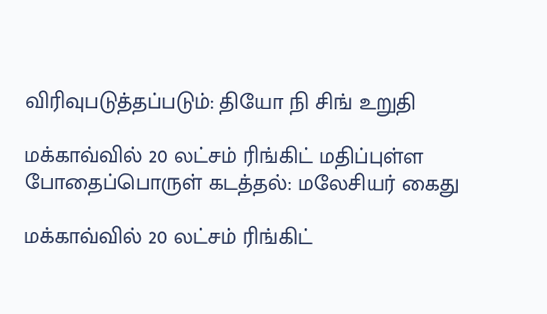விரிவுபடுத்தப்படும்: தியோ நி சிங் உறுதி

மக்காவ்வில் 20 லட்சம் ரிங்கிட் மதிப்புள்ள போதைப்பொருள் கடத்தல்: மலேசியர் கைது

மக்காவ்வில் 20 லட்சம் ரிங்கிட்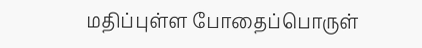மதிப்புள்ள போதைப்பொருள்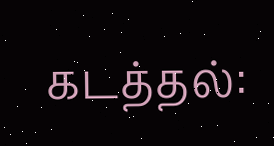கடத்தல்: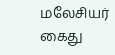மலேசியர் கைது